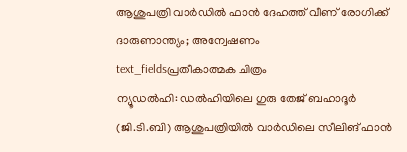ആശുപത്രി വാർഡിൽ ഫാൻ ദേഹത്ത് വീണ് രോഗിക്ക് ദാരുണാന്ത്യം; അന്വേഷണം
text_fieldsപ്രതീകാത്മക ചിത്രം
ന്യൂഡൽഹി: ഡൽഹിയിലെ ഗുരു തേജ് ബഹാദൂർ (ജി.ടി.ബി) ആശുപത്രിയിൽ വാർഡിലെ സീലിങ് ഫാൻ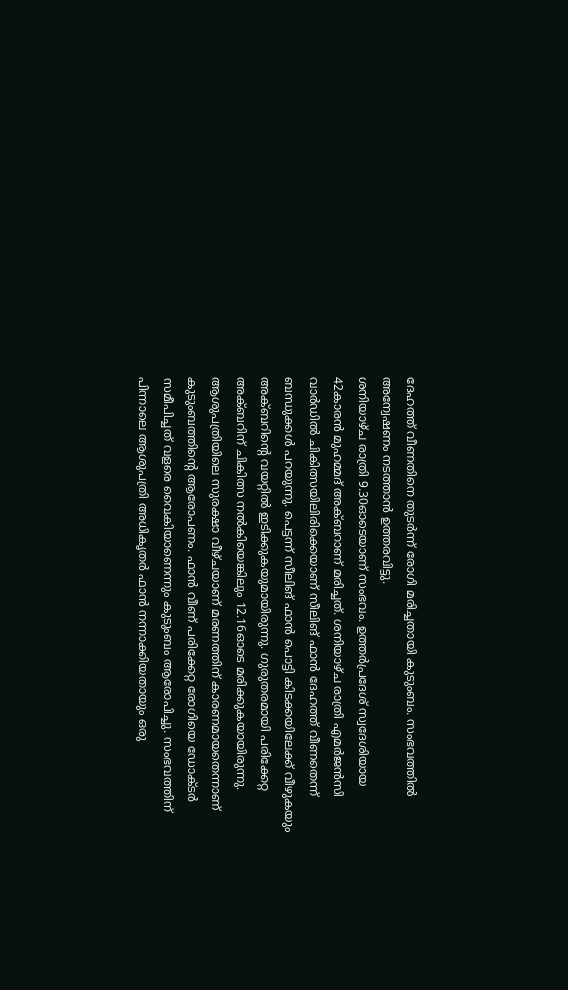ദേഹത്ത് വീണതിനെ തുടർന്ന് രോഗി മരിച്ചതായി കുടുംബം. സംഭവത്തിൽ അന്വേഷണം നടത്താൻ ഉത്തരവിട്ടു.
ശനിയാഴ്ച രാത്രി 9.30ഓടെയാണ് സംഭവം. ഉത്തർപ്രദേശ് സ്വദേശിയായ 42കാരൻ മുഹമ്മദ് അക്ബറാണ് മരിച്ചത്. ശനിയാഴ്ച രാത്രി എമർജൻസി വാർഡിൽ ചികിത്സയിലിരിക്കെയാണ് സീലിങ് ഫാൻ ദേഹത്ത് വീണതെന്ന് ബന്ധുക്കൾ പറയുന്നു. പെട്ടന്ന് സീലിങ് ഫാൻ പൊട്ടി കിടക്കയിലേക്ക് വീഴുകയും അക്ബറിന്റെ വയറ്റിൽ ഇടിക്കുകയുമായിരുന്നു. ഗുരുതരമായി പരിക്കേറ്റ അക്ബറിന് ചികിത്സ നൽകിയെങ്കിലും 12.16ഓടെ മരിക്കുകയായിരുന്നു.
ആശുപത്രിയിലെ സുരക്ഷാ വീഴ്ചയാണ് മരണത്തിന് കാരണമായതെന്നാണ് കുടുംബത്തിന്റെ ആരോപണം. ഫാൻ വീണ് പരിക്കേറ്റ രോഗിയെ ഡോക്ടർ സമീപിച്ചത് വളരെ വൈകിയാണെന്നും കുടുംബം ആരോപിച്ചു. സംഭവത്തിന് പിന്നാലെ ആശുപത്രി അധികൃതർ ഫാൻ നന്നാക്കിയതായും ഒരു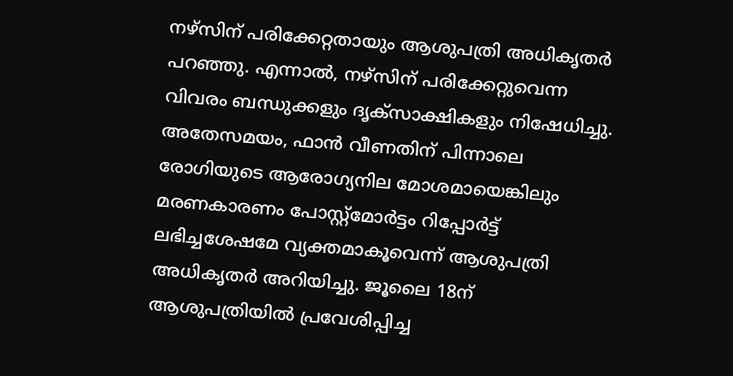നഴ്സിന് പരിക്കേറ്റതായും ആശുപത്രി അധികൃതർ പറഞ്ഞു. എന്നാൽ, നഴ്സിന് പരിക്കേറ്റുവെന്ന വിവരം ബന്ധുക്കളും ദൃക്സാക്ഷികളും നിഷേധിച്ചു.
അതേസമയം, ഫാൻ വീണതിന് പിന്നാലെ രോഗിയുടെ ആരോഗ്യനില മോശമായെങ്കിലും മരണകാരണം പോസ്റ്റ്മോർട്ടം റിപ്പോർട്ട് ലഭിച്ചശേഷമേ വ്യക്തമാകൂവെന്ന് ആശുപത്രി അധികൃതർ അറിയിച്ചു. ജൂലൈ 18ന് ആശുപത്രിയിൽ പ്രവേശിപ്പിച്ച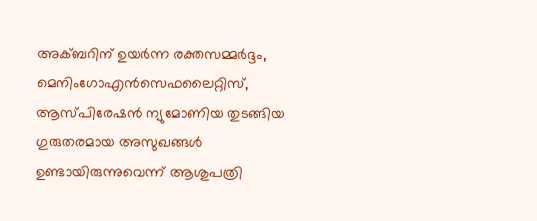അക്ബറിന് ഉയർന്ന രക്തസമ്മർദ്ദം, മെനിംഗോഎൻസെഫലൈറ്റിസ്, ആസ്പിരേഷൻ ന്യുമോണിയ തുടങ്ങിയ ഗുരുതരമായ അസുഖങ്ങൾ ഉണ്ടായിരുന്നുവെന്ന് ആശുപത്രി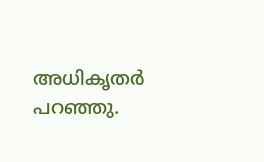അധികൃതർ പറഞ്ഞു.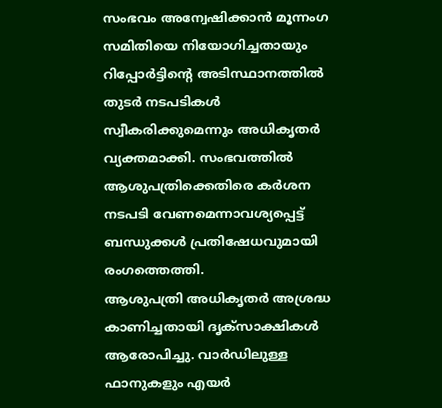സംഭവം അന്വേഷിക്കാൻ മൂന്നംഗ സമിതിയെ നിയോഗിച്ചതായും റിപ്പോർട്ടിന്റെ അടിസ്ഥാനത്തിൽ തുടർ നടപടികൾ സ്വീകരിക്കുമെന്നും അധികൃതർ വ്യക്തമാക്കി. സംഭവത്തിൽ ആശുപത്രിക്കെതിരെ കർശന നടപടി വേണമെന്നാവശ്യപ്പെട്ട് ബന്ധുക്കൾ പ്രതിഷേധവുമായി രംഗത്തെത്തി.
ആശുപത്രി അധികൃതർ അശ്രദ്ധ കാണിച്ചതായി ദൃക്സാക്ഷികൾ ആരോപിച്ചു. വാർഡിലുള്ള ഫാനുകളും എയർ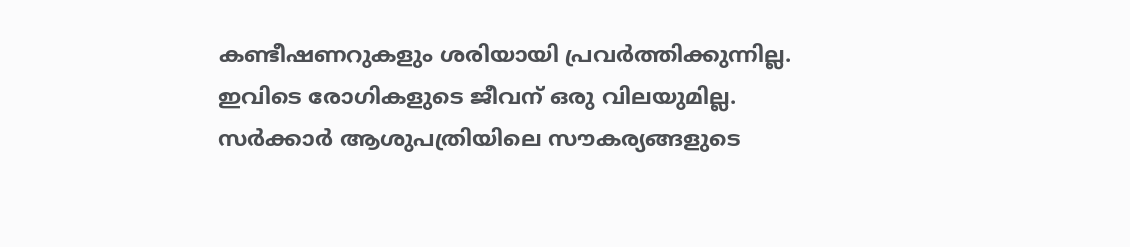കണ്ടീഷണറുകളും ശരിയായി പ്രവർത്തിക്കുന്നില്ല. ഇവിടെ രോഗികളുടെ ജീവന് ഒരു വിലയുമില്ല. സർക്കാർ ആശുപത്രിയിലെ സൗകര്യങ്ങളുടെ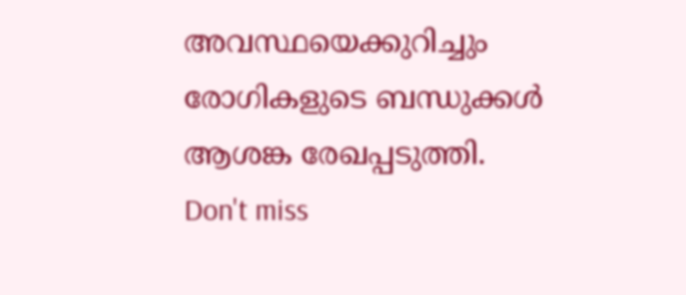അവസ്ഥയെക്കുറിച്ചും രോഗികളുടെ ബന്ധുക്കൾ ആശങ്ക രേഖപ്പടുത്തി.
Don't miss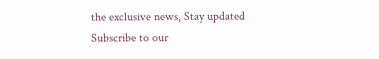the exclusive news, Stay updated
Subscribe to our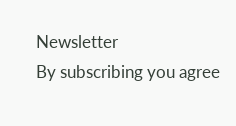Newsletter
By subscribing you agree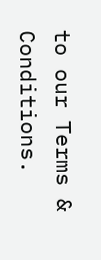to our Terms & Conditions.